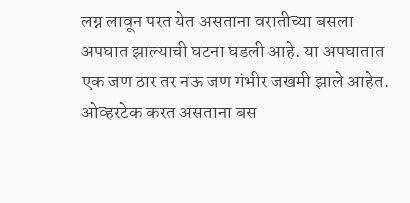लग्न लावून परत येत असताना वरातीच्या बसला अपघात झाल्याची घटना घडली आहे. या अपघातात एक जण ठार तर नऊ जण गंभीर जखमी झाले आहेत. ओव्हरटेक करत असताना बस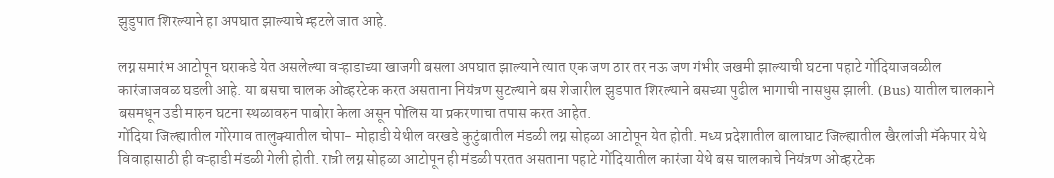झुडुपात शिरल्याने हा अपघात झाल्याचे म्हटले जात आहे.

लग्न समारंभ आटोपून घराकडे येत असलेल्या वऱ्हाडाच्या खाजगी बसला अपघात झाल्याने त्यात एक जण ठार तर नऊ जण गंभीर जखमी झाल्याची घटना पहाटे गोंदियाजवळील कारंजाजवळ घडली आहे. या बसचा चालक ओव्हरटेक करत असताना नियंत्रण सुटल्याने बस शेजारील झुडपात शिरल्याने बसच्या पुढील भागाची नासधुस झाली. (Bus) यातील चालकाने बसमधून उडी मारुन घटना स्थळावरुन पाबोरा केला असून पोलिस या प्रकरणाचा तपास करत आहेत.
गोंदिया जिल्ह्यातील गोरेगाव तालुक्यातील चोपा- मोहाडी येथील वरखडे कुटुंबातील मंडळी लग्न सोहळा आटोपून येत होती. मध्य प्रदेशातील बालाघाट जिल्ह्यातील खैरलांजी मॅकेपार येथे विवाहासाठी ही वऱ्हाडी मंडळी गेली होती. रात्री लग्न सोहळा आटोपून ही मंडळी परतत असताना पहाटे गोंदियातील कारंजा येथे बस चालकाचे नियंत्रण ओव्हरटेक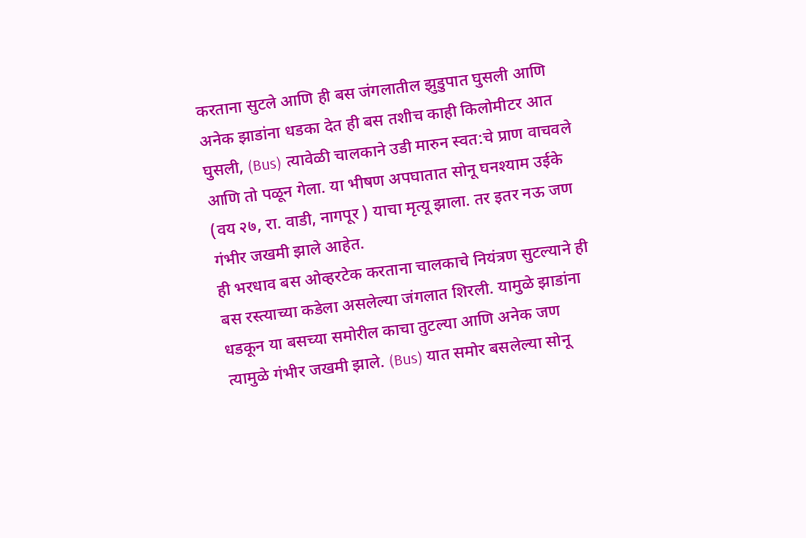करताना सुटले आणि ही बस जंगलातील झुडुपात घुसली आणि अनेक झाडांना धडका देत ही बस तशीच काही किलोमीटर आत घुसली, (Bus) त्यावेळी चालकाने उडी मारुन स्वत:चे प्राण वाचवले आणि तो पळून गेला. या भीषण अपघातात सोनू घनश्याम उईके (वय २७, रा. वाडी, नागपूर ) याचा मृत्यू झाला. तर इतर नऊ जण गंभीर जखमी झाले आहेत.
ही भरधाव बस ओव्हरटेक करताना चालकाचे नियंत्रण सुटल्याने ही बस रस्त्याच्या कडेला असलेल्या जंगलात शिरली. यामुळे झाडांना धडकून या बसच्या समोरील काचा तुटल्या आणि अनेक जण त्यामुळे गंभीर जखमी झाले. (Bus) यात समोर बसलेल्या सोनू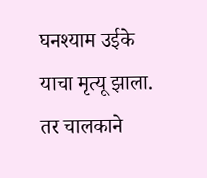घनश्याम उईके याचा मृत्यू झाला. तर चालकाने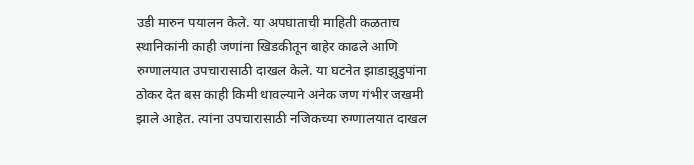उडी मारुन पयालन केले. या अपघाताची माहिती कळताच स्थानिकांनी काही जणांना खिडकीतून बाहेर काढले आणि रुग्णालयात उपचारासाठी दाखल केले. या घटनेत झाडाझुडुपांना ठोकर देत बस काही किमी धावल्याने अनेक जण गंभीर जखमी झाले आहेत. त्यांना उपचारासाठी नजिकच्या रुग्णालयात दाखल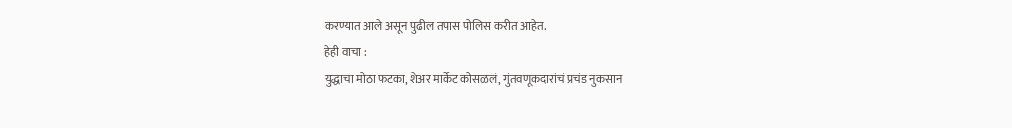करण्यात आले असून पुढील तपास पोलिस करीत आहेत.
हेही वाचा :
युद्धाचा मोठा फटका, शेअर मार्केट कोसळलं, गुंतवणूकदारांचं प्रचंड नुकसान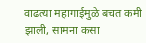वाढत्या महागाईमुळे बचत कमी झाली, सामना कसा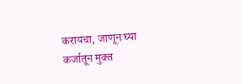करायचा, जाणून घ्या
कर्जातून मुक्त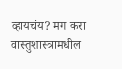व्हायचंय? मग करा वास्तुशास्त्रामधील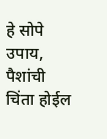हे सोपे उपाय, पैशांची चिंता होईल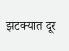झटक्यात दूर